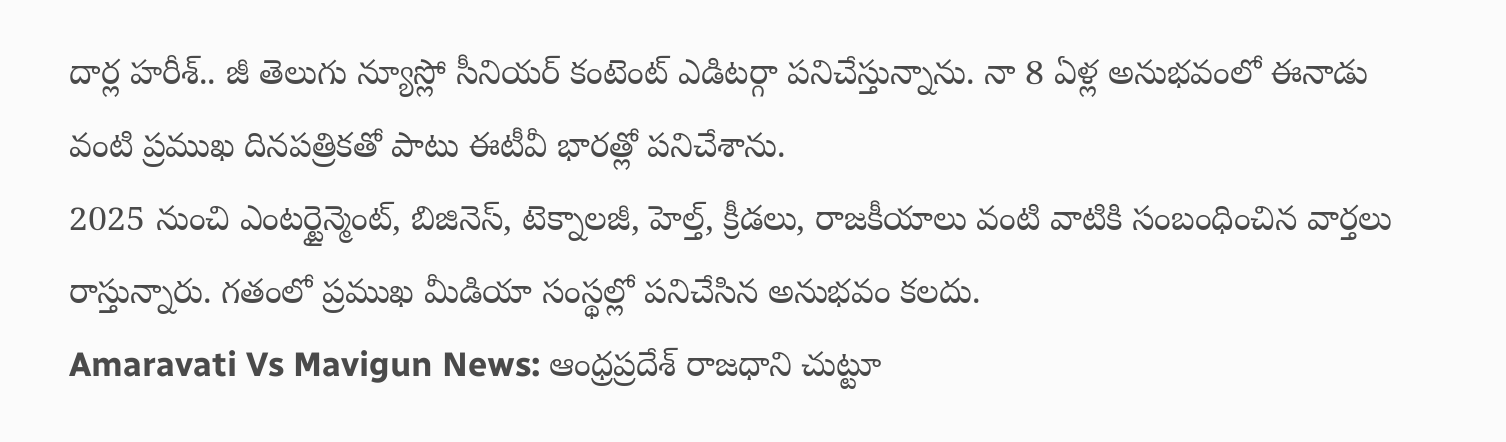దార్ల హరీశ్.. జీ తెలుగు న్యూస్లో సీనియర్ కంటెంట్ ఎడిటర్గా పనిచేస్తున్నాను. నా 8 ఏళ్ల అనుభవంలో ఈనాడు వంటి ప్రముఖ దినపత్రికతో పాటు ఈటీవీ భారత్లో పనిచేశాను.
2025 నుంచి ఎంటర్టైన్మెంట్, బిజినెస్, టెక్నాలజీ, హెల్త్, క్రీడలు, రాజకీయాలు వంటి వాటికి సంబంధించిన వార్తలు రాస్తున్నారు. గతంలో ప్రముఖ మీడియా సంస్థల్లో పనిచేసిన అనుభవం కలదు.
Amaravati Vs Mavigun News: ఆంధ్రప్రదేశ్ రాజధాని చుట్టూ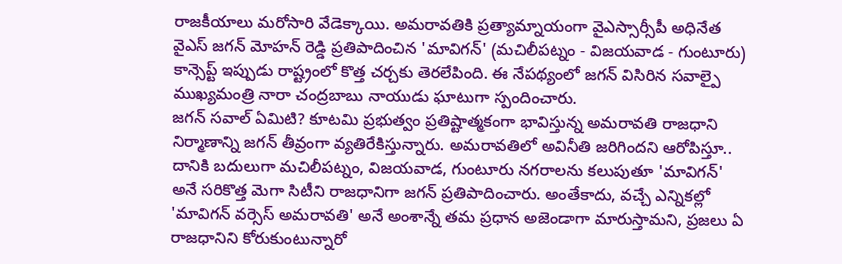రాజకీయాలు మరోసారి వేడెక్కాయి. అమరావతికి ప్రత్యామ్నాయంగా వైఎస్సార్సీపీ అధినేత వైఎస్ జగన్ మోహన్ రెడ్డి ప్రతిపాదించిన 'మావిగన్' (మచిలీపట్నం - విజయవాడ - గుంటూరు) కాన్సెప్ట్ ఇప్పుడు రాష్ట్రంలో కొత్త చర్చకు తెరలేపింది. ఈ నేపథ్యంలో జగన్ విసిరిన సవాల్పై ముఖ్యమంత్రి నారా చంద్రబాబు నాయుడు ఘాటుగా స్పందించారు.
జగన్ సవాల్ ఏమిటి? కూటమి ప్రభుత్వం ప్రతిష్టాత్మకంగా భావిస్తున్న అమరావతి రాజధాని నిర్మాణాన్ని జగన్ తీవ్రంగా వ్యతిరేకిస్తున్నారు. అమరావతిలో అవినీతి జరిగిందని ఆరోపిస్తూ.. దానికి బదులుగా మచిలీపట్నం, విజయవాడ, గుంటూరు నగరాలను కలుపుతూ 'మావిగన్' అనే సరికొత్త మెగా సిటీని రాజధానిగా జగన్ ప్రతిపాదించారు. అంతేకాదు, వచ్చే ఎన్నికల్లో 'మావిగన్ వర్సెస్ అమరావతి' అనే అంశాన్నే తమ ప్రధాన అజెండాగా మారుస్తామని, ప్రజలు ఏ రాజధానిని కోరుకుంటున్నారో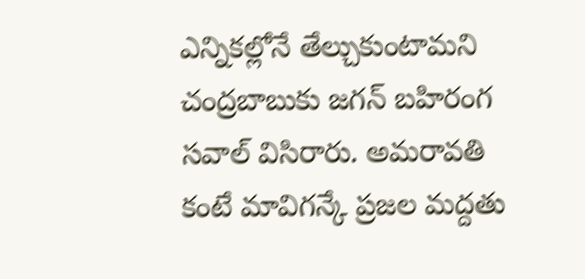ఎన్నికల్లోనే తేల్చుకుంటామని చంద్రబాబుకు జగన్ బహిరంగ సవాల్ విసిరారు. అమరావతి కంటే మావిగన్కే ప్రజల మద్దతు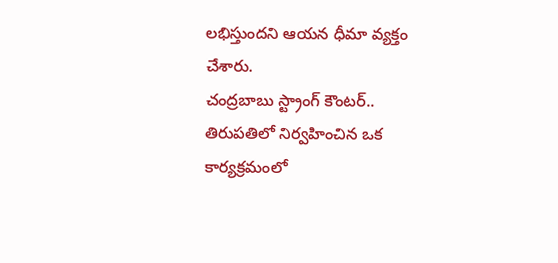లభిస్తుందని ఆయన ధీమా వ్యక్తం చేశారు.
చంద్రబాబు స్ట్రాంగ్ కౌంటర్.. తిరుపతిలో నిర్వహించిన ఒక కార్యక్రమంలో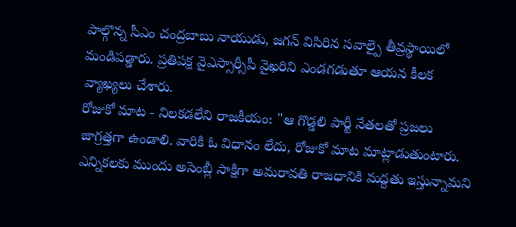పాల్గొన్న సీఎం చంద్రబాబు నాయుడు, జగన్ విసిరిన సవాల్పై తీవ్రస్థాయిలో మండిపడ్డారు. ప్రతిపక్ష వైఎస్సార్సీపీ వైఖరిని ఎండగడుతూ ఆయన కీలక వ్యాఖ్యలు చేశారు.
రోజుకో మాట - నిలకడలేని రాజకీయం: "ఆ గొడ్డలి పార్టీ నేతలతో ప్రజలు జాగ్రత్తగా ఉండాలి. వారికి ఓ విధానం లేదు, రోజుకో మాట మాట్లాడుతుంటారు. ఎన్నికలకు ముందు అసెంబ్లీ సాక్షిగా అమరావతి రాజధానికి మద్దతు ఇస్తున్నామని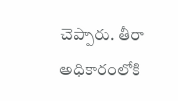చెప్పారు. తీరా అధికారంలోకి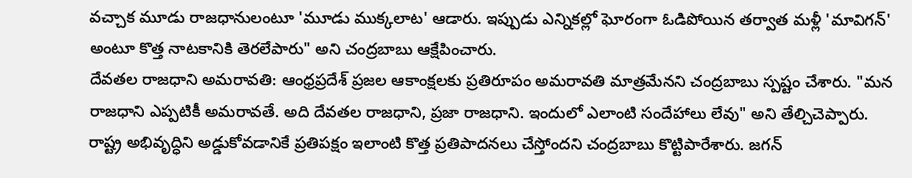వచ్చాక మూడు రాజధానులంటూ 'మూడు ముక్కలాట' ఆడారు. ఇప్పుడు ఎన్నికల్లో ఘోరంగా ఓడిపోయిన తర్వాత మళ్లీ 'మావిగన్' అంటూ కొత్త నాటకానికి తెరలేపారు" అని చంద్రబాబు ఆక్షేపించారు.
దేవతల రాజధాని అమరావతి: ఆంధ్రప్రదేశ్ ప్రజల ఆకాంక్షలకు ప్రతిరూపం అమరావతి మాత్రమేనని చంద్రబాబు స్పష్టం చేశారు. "మన రాజధాని ఎప్పటికీ అమరావతే. అది దేవతల రాజధాని, ప్రజా రాజధాని. ఇందులో ఎలాంటి సందేహాలు లేవు" అని తేల్చిచెప్పారు.
రాష్ట్ర అభివృద్ధిని అడ్డుకోవడానికే ప్రతిపక్షం ఇలాంటి కొత్త ప్రతిపాదనలు చేస్తోందని చంద్రబాబు కొట్టిపారేశారు. జగన్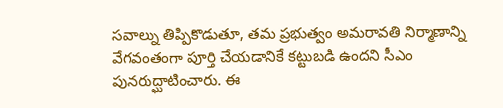సవాల్ను తిప్పికొడుతూ, తమ ప్రభుత్వం అమరావతి నిర్మాణాన్ని వేగవంతంగా పూర్తి చేయడానికే కట్టుబడి ఉందని సీఎం పునరుద్ఘాటించారు. ఈ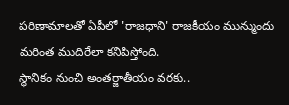పరిణామాలతో ఏపీలో 'రాజధాని' రాజకీయం మున్ముందు మరింత ముదిరేలా కనిపిస్తోంది.
స్థానికం నుంచి అంతర్జాతీయం వరకు..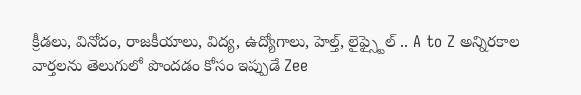క్రీడలు, వినోదం, రాజకీయాలు, విద్య, ఉద్యోగాలు, హెల్త్, లైఫ్స్టైల్ .. A to Z అన్నిరకాల వార్తలను తెలుగులో పొందడం కోసం ఇప్పుడే Zee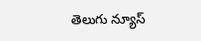తెలుగు న్యూస్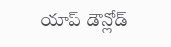యాప్ డౌన్లోడ్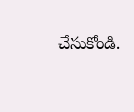చేసుకోండి.